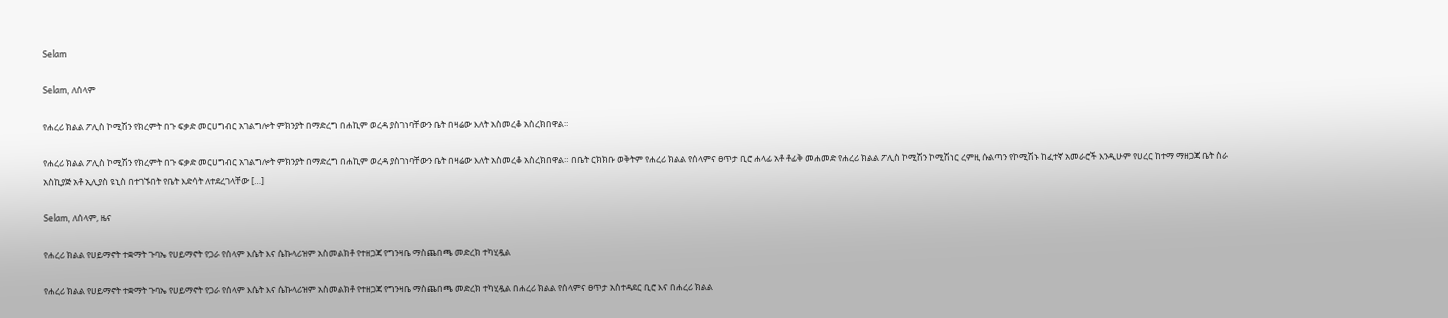Selam

Selam, ለሰላም

የሐረሪ ክልል ፖሊስ ኮሚሽን የክረምት በጉ ፍቃድ መርሀግብር አገልግሎት ምክንያት በማድረግ በሐኪም ወረዳ ያስገነባቸውን ቤት በዛሬው እለት አስመረቆ አስረክበዋል።

የሐረሪ ክልል ፖሊስ ኮሚሽን የክረምት በጉ ፍቃድ መርሀግብር አገልግሎት ምክንያት በማድረግ በሐኪም ወረዳ ያስገነባቸውን ቤት በዛሬው እለት አስመረቆ አስረክበዋል። በቤት ርክክቡ ወቅትም የሐረሪ ክልል የሰላምና ፀጥታ ቢሮ ሐላፊ አቶ ቶፊቅ መሐመድ የሐረሪ ክልል ፖሊስ ኮሚሽን ኮሚሽነር ረምዚ ሱልጣን የኮሚሽኑ ከፈተኛ አመራሮች እንዲሁም የሀረር ከተማ ማዘጋጃ ቤት ስራ አስኪያጅ አቶ ኢሊያስ ዩኒስ በተገኙበት የቤት እድሳት ለተደረገላቸው […]

Selam, ለሰላም, ዜና

የሐረሪ ክልል የሀይማኖት ተቋማት ጉባኤ የሀይማኖት የጋራ የሰላም እሴት እና ሴኩላሪዝም አስመልክቶ የተዘጋጃ የግንዛቤ ማስጨበጫ መድረክ ተካሂዷል

የሐረሪ ክልል የሀይማኖት ተቋማት ጉባኤ የሀይማኖት የጋራ የሰላም እሴት እና ሴኩላሪዝም አስመልክቶ የተዘጋጃ የግንዛቤ ማስጨበጫ መድረክ ተካሂዷል በሐረሪ ክልል የሰላምና ፀጥታ አስተዳደር ቢሮ እና በሐረሪ ክልል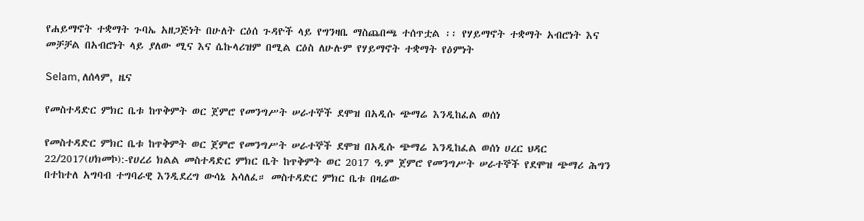የሐይማኖት ተቋማት ጉባኤ አዘጋጅነት በሁለት ርዕሰ ጉዳዮች ላይ የግንዛቤ ማስጨበጫ ተሰጥቷል ፡፡ የሃይማኖት ተቋማት አብሮነት እና መቻቻል በአብሮነት ላይ ያለው ሚና እና ሴኩላሪዝም በሚል ርዕስ ለሁሉም የሃይማኖት ተቋማት የዕምነት

Selam, ለሰላም, ዜና

የመስተዳድር ምክር ቤቱ ከጥቅምት ወር ጀምሮ የመንግሥት ሠራተኞች ደሞዝ በአዲሱ ጭማሬ እንዲከፈል ወሰነ

የመስተዳድር ምክር ቤቱ ከጥቅምት ወር ጀምሮ የመንግሥት ሠራተኞች ደሞዝ በአዲሱ ጭማሬ እንዲከፈል ወሰነ ሀረር ህዳር 22/2017(ሀክመኮ):-የሀረሪ ክልል መስተዳድር ምክር ቤት ከጥቅምት ወር 2017 ዓ.ም ጀምሮ የመንግሥት ሠራተኞች የደሞዝ ጭማሪ ሕግን በተከተለ አግባብ ተግባራዊ እንዲደረግ ውሳኔ አሳለፈ። መስተዳድር ምክር ቤቱ በዛሬው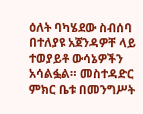ዕለት ባካሄደው ስብሰባ በተለያዩ አጀንዳዎቸ ላይ ተወያይቶ ውሳኔዎችን አሳልፏል። መስተዳድር ምክር ቤቱ በመንግሥት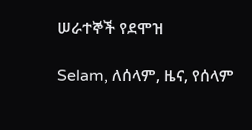ሠራተኞች የደሞዝ

Selam, ለሰላም, ዜና, የሰላም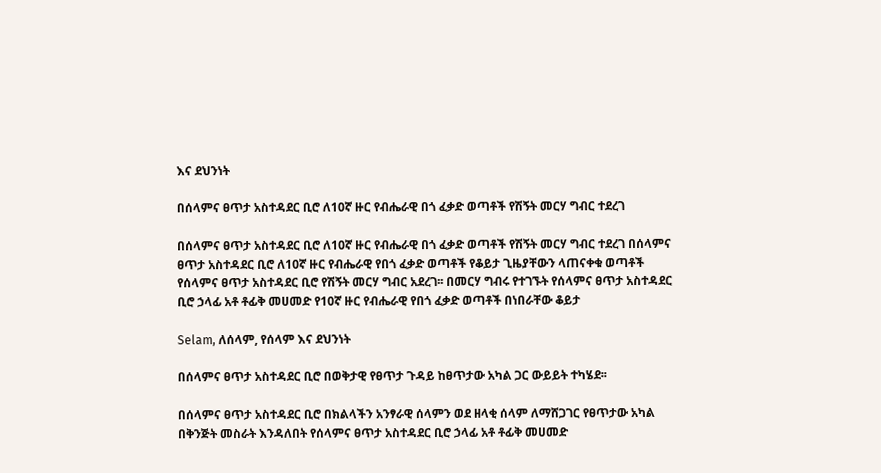እና ደህንነት

በሰላምና ፀጥታ አስተዳደር ቢሮ ለ10ኛ ዙር የብሔራዊ በጎ ፈቃድ ወጣቶች የሽኝት መርሃ ግብር ተደረገ

በሰላምና ፀጥታ አስተዳደር ቢሮ ለ10ኛ ዙር የብሔራዊ በጎ ፈቃድ ወጣቶች የሽኝት መርሃ ግብር ተደረገ በሰላምና ፀጥታ አስተዳደር ቢሮ ለ10ኛ ዙር የብሔራዊ የበጎ ፈቃድ ወጣቶች የቆይታ ጊዜያቸውን ላጠናቀቁ ወጣቶች የሰላምና ፀጥታ አስተዳደር ቢሮ የሽኝት መርሃ ግብር አደረገ፡፡ በመርሃ ግብሩ የተገኙት የሰላምና ፀጥታ አስተዳደር ቢሮ ኃላፊ አቶ ቶፊቅ መሀመድ የ10ኛ ዙር የብሔራዊ የበጎ ፈቃድ ወጣቶች በነበራቸው ቆይታ

Selam, ለሰላም, የሰላም እና ደህንነት

በሰላምና ፀጥታ አስተዳደር ቢሮ በወቅታዊ የፀጥታ ጉዳይ ከፀጥታው አካል ጋር ውይይት ተካሄደ፡፡

በሰላምና ፀጥታ አስተዳደር ቢሮ በክልላችን አንፃራዊ ሰላምን ወደ ዘላቂ ሰላም ለማሸጋገር የፀጥታው አካል በቅንጅት መስራት እንዳለበት የሰላምና ፀጥታ አስተዳደር ቢሮ ኃላፊ አቶ ቶፊቅ መሀመድ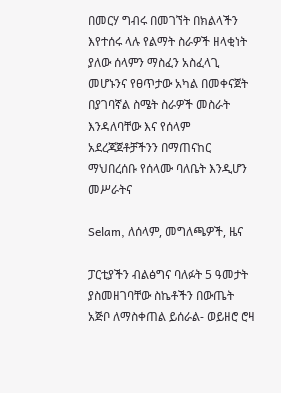በመርሃ ግብሩ በመገኘት በክልላችን እየተሰሩ ላሉ የልማት ስራዎች ዘላቂነት ያለው ሰላምን ማስፈን አስፈላጊ መሆኑንና የፀጥታው አካል በመቀናጀት በያገባኛል ስሜት ስራዎች መስራት እንዳለባቸው እና የሰላም አደረጃጀቶቻችንን በማጠናከር ማህበረሰቡ የሰላሙ ባለቤት እንዲሆን መሥራትና

Selam, ለሰላም, መግለጫዎች, ዜና

ፓርቲያችን ብልፅግና ባለፉት 5 ዓመታት ያስመዘገባቸው ስኬቶችን በውጤት አጅቦ ለማስቀጠል ይሰራል- ወይዘሮ ሮዛ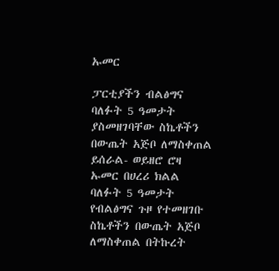ኡመር

ፓርቲያችን ብልፅግና ባለፉት 5 ዓመታት ያስመዘገባቸው ስኬቶችን በውጤት አጅቦ ለማስቀጠል ይሰራል- ወይዘሮ ሮዛ ኡመር በሀረሪ ክልል ባለፉት 5 ዓመታት የብልፅግና ጉዞ የተመዘገቡ ስኬቶችን በውጤት አጅቦ ለማስቀጠል በትኩረት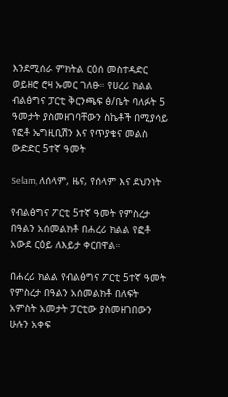እንደሚሰራ ምክትል ርዕሰ መስተዳድር ወይዘሮ ሮዛ ኡመር ገለፁ። የሀረሪ ክልል ብልፅግና ፓርቲ ቅርንጫፍ ፅ/ቤት ባለፉት 5 ዓመታት ያስመዘገባቸውን ስኬቶች በሚያሳይ የፎቶ ኤግዚቢሽን እና የጥያቄና መልስ ውድድር 5ተኛ ዓመት

Selam, ለሰላም, ዜና, የሰላም እና ደህንነት

የብልፅግና ፖርቲ 5ተኛ ዓመት የምስረታ በዓልን አሰመልክቶ በሐረሪ ክልል የፎቶ አውደ ርዕይ ለእይታ ቀርበዋል።

በሐረሪ ክልል የብልፅግና ፖርቲ 5ተኛ ዓመት የምስረታ በዓልን አሰመልክቶ በለፍት አምስት አመታት ፓርቲው ያስመዘገበውን ሁሉን አቀፍ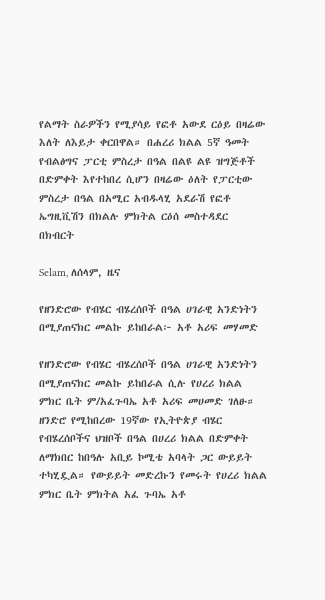የልማት ስራዎችን የሚያሳይ የፎቶ አውደ ርዕይ በዛሬው እለት ለእይታ ቀርበዋል። በሐረሪ ክልል 5ኛ ዓመት የብልፅግና ፓርቲ ምስረታ በዓል በልዩ ልዩ ዝግጅቶች በድምቀት እየተከበረ ሲሆን በዛሬው ዕለት የፓርቲው ምስረታ በዓል በአሚር አብዱላሂ አደራሽ የፎቶ ኤግዚቪሽን በክልሉ ምክትል ርዕሰ መስተዳደር በክብርት

Selam, ለሰላም, ዜና

የዘንድሮው የብሄር ብሄረሰቦች በዓል ሀገራዊ አንድነትን በሚያጠናክር መልኩ ይከበራል፦ አቶ አሪፍ መሃመድ

የዘንድሮው የብሄር ብሄረሰቦች በዓል ሀገራዊ አንድነትን በሚያጠናክር መልኩ ይከበራል ሲሉ የሀረሪ ክልል ምክር ቤት ም/አፈጉባኤ አቶ አሪፍ መሀመድ ገለፁ። ዘንድሮ የሚከበረው 19ኛው የኢትዮጵያ ብሄር የብሄረሰቦችና ህዝቦች በዓል በሀረሪ ክልል በድምቀት ለማክበር ከበዓሉ አቢይ ኮሚቴ አባላት ጋር ውይይት ተካሂዷል። የውይይት መድረኩን የመሩት የሀረሪ ክልል ምክር ቤት ምክትል አፈ ጉባኤ አቶ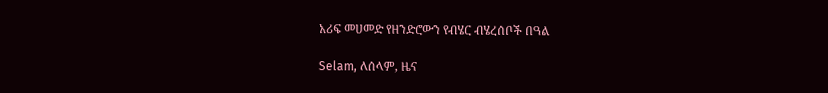አሪፍ መሀመድ የዘንድሮውን የብሄር ብሄረሰቦች በዓል

Selam, ለሰላም, ዜና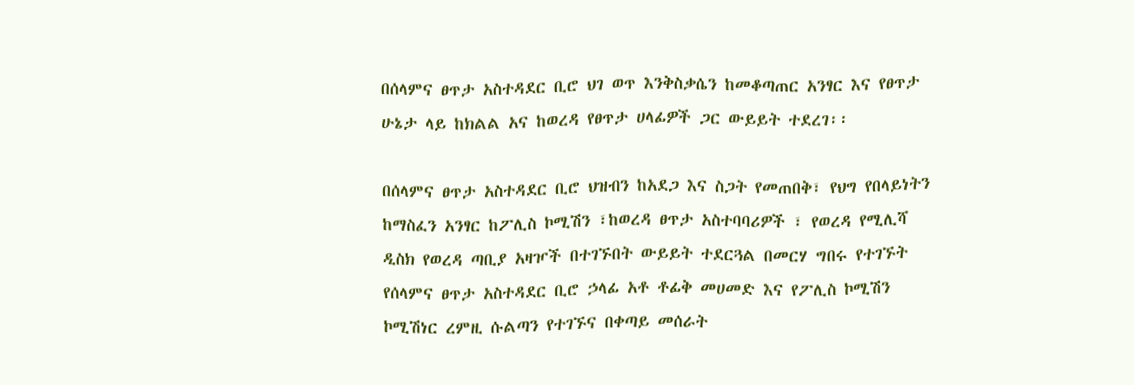በሰላምና ፀጥታ አስተዳደር ቢሮ ህገ ወጥ እንቅስቃሴን ከመቆጣጠር አንፃር እና የፀጥታ ሁኔታ ላይ ከክልል አና ከወረዳ የፀጥታ ሀላፊዎች ጋር ውይይት ተደረገ፡፡

በሰላምና ፀጥታ አስተዳደር ቢሮ ህዝብን ከአደጋ እና ስጋት የመጠበቅ፣ የህግ የበላይነትን ከማስፈን አንፃር ከፖሊስ ኮሚሽን ፣ከወረዳ ፀጥታ አስተባባሪዎች ፣ የወረዳ የሚሊሻ ዲስክ የወረዳ ጣቢያ አዛዦች በተገኙበት ውይይት ተደርጓል በመርሃ ግበሩ የተገኙት የሰላምና ፀጥታ አስተዳደር ቢሮ ኃላፊ አቶ ቶፊቅ መሀመድ እና የፖሊስ ኮሚሽን ኮሚሽነር ረምዚ ሱልጣን የተገኙና በቀጣይ መሰራት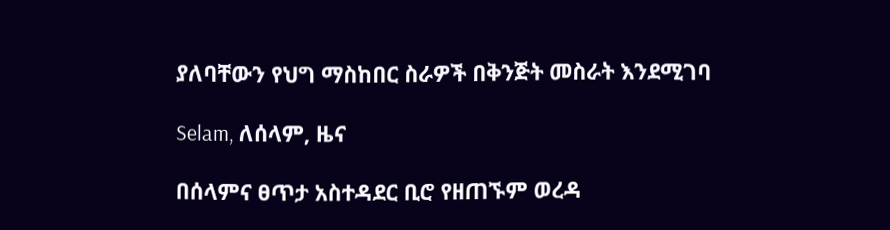ያለባቸውን የህግ ማስከበር ስራዎች በቅንጅት መስራት እንደሚገባ

Selam, ለሰላም, ዜና

በሰላምና ፀጥታ አስተዳደር ቢሮ የዘጠኙም ወረዳ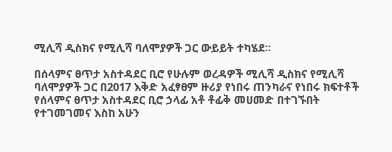ሚሊሻ ዲስክና የሚሊሻ ባለሞያዎች ጋር ውይይት ተካሄደ፡፡

በሰላምና ፀጥታ አስተዳደር ቢሮ የሁሉም ወረዳዎች ሚሊሻ ዲስክና የሚሊሻ ባለሞያዎች ጋር በ2017 እቅድ አፈፃፀም ዙሪያ የነበሩ ጠንካራና የነበሩ ክፍተቶች የሰላምና ፀጥታ አስተዳደር ቢሮ ኃላፊ አቶ ቶፊቅ መሀመድ በተገኙበት የተገመገመና እስከ አሁን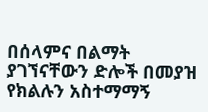በሰላምና በልማት ያገኘናቸውን ድሎች በመያዝ የክልሉን አስተማማኝ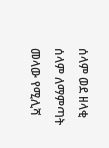ሰላም ወደ ዘላቂ ሰላም ለማምጣት መላው የሚሊሻ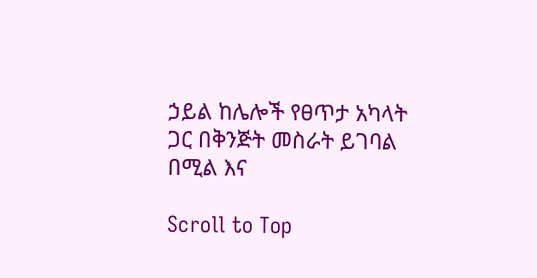ኃይል ከሌሎች የፀጥታ አካላት ጋር በቅንጅት መስራት ይገባል በሚል እና

Scroll to Top